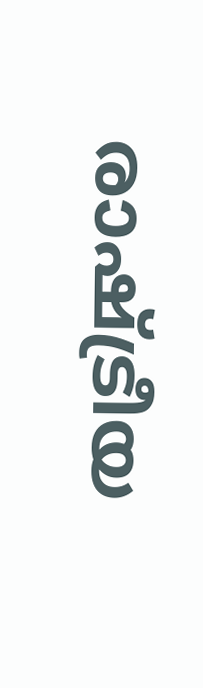രാഷ്ട്രീയ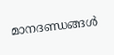മാനദണ്ഡങ്ങൾ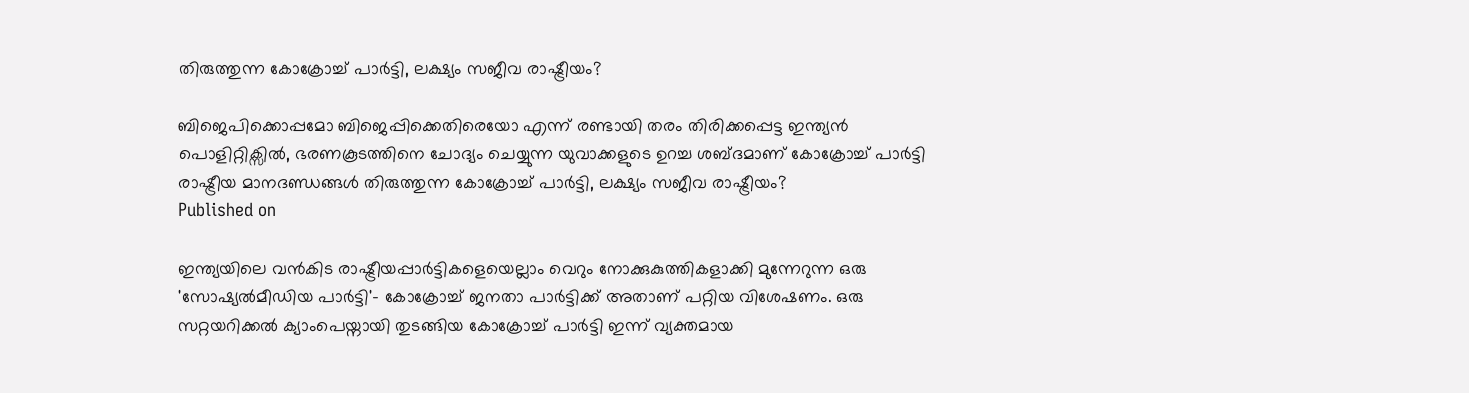തിരുത്തുന്ന കോക്രോച്ച് പാർട്ടി, ലക്ഷ്യം സജീവ രാഷ്ട്രീയം?

ബിജെപിക്കൊപ്പമോ ബിജെപ്പിക്കെതിരെയോ എന്ന് രണ്ടായി തരം തിരിക്കപ്പെട്ട ഇന്ത്യൻ പൊളിറ്റിക്സിൽ, ഭരണകൂടത്തിനെ ചോദ്യം ചെയ്യുന്ന യുവാക്കളുടെ ഉറച്ച ശബ്ദമാണ് കോക്രോച്ച് പാർട്ടി
രാഷ്ട്രീയ മാനദണ്ഡങ്ങൾ തിരുത്തുന്ന കോക്രോച്ച് പാർട്ടി, ലക്ഷ്യം സജീവ രാഷ്ട്രീയം?
Published on

ഇന്ത്യയിലെ വൻകിട രാഷ്ട്രീയപ്പാർട്ടികളെയെല്ലാം വെറും നോക്കുകുത്തികളാക്കി മുന്നേറുന്ന ഒരു 'സോഷ്യൽമീഡിയ പാർട്ടി'- കോക്രോച്ച് ജനതാ പാർട്ടിക്ക് അതാണ് പറ്റിയ വിശേഷണം. ഒരു സറ്റയറിക്കൽ ക്യാംപെയ്നായി തുടങ്ങിയ കോക്രോച്ച് പാർട്ടി ഇന്ന് വ്യക്തമായ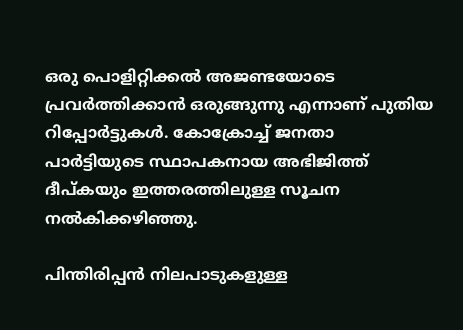ഒരു പൊളിറ്റിക്കൽ അജണ്ടയോടെ പ്രവർത്തിക്കാൻ ഒരുങ്ങുന്നു എന്നാണ് പുതിയ റിപ്പോർട്ടുകൾ. കോക്രോച്ച് ജനതാ പാർട്ടിയുടെ സ്ഥാപകനായ അഭിജിത്ത് ദീപ്കയും ഇത്തരത്തിലുള്ള സൂചന നൽകിക്കഴിഞ്ഞു.

പിന്തിരിപ്പൻ നിലപാടുകളുള്ള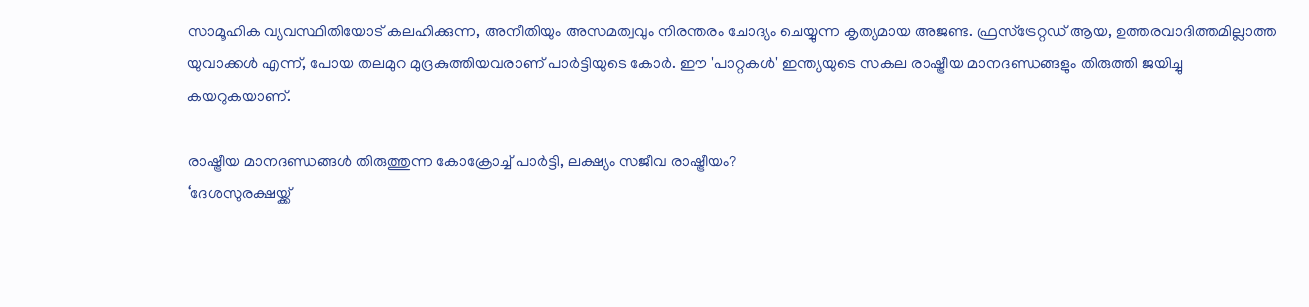സാമൂഹിക വ്യവസ്ഥിതിയോട് കലഹിക്കുന്ന, അനീതിയും അസമത്വവും നിരന്തരം ചോദ്യം ചെയ്യുന്ന കൃത്യമായ അജണ്ട. ഫ്രസ്ട്രേറ്റഡ് ആയ, ഉത്തരവാദിത്തമില്ലാത്ത യുവാക്കൾ എന്ന്, പോയ തലമുറ മുദ്രകുത്തിയവരാണ് പാർട്ടിയുടെ കോർ. ഈ 'പാറ്റകൾ' ഇന്ത്യയുടെ സകല രാഷ്ട്രീയ മാനദണ്ഡങ്ങളും തിരുത്തി ജയിച്ചു കയറുകയാണ്.

രാഷ്ട്രീയ മാനദണ്ഡങ്ങൾ തിരുത്തുന്ന കോക്രോച്ച് പാർട്ടി, ലക്ഷ്യം സജീവ രാഷ്ട്രീയം?
‘ദേശസുരക്ഷയ്ക്ക്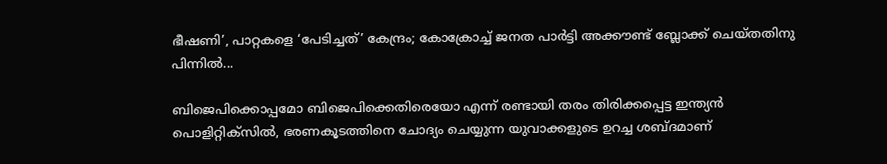ഭീഷണി’, പാറ്റകളെ ‘പേടിച്ചത്’ കേന്ദ്രം; കോക്രോച്ച് ജനത പാർട്ടി അക്കൗണ്ട് ബ്ലോക്ക്‌ ചെയ്തതിനു പിന്നിൽ...

ബിജെപിക്കൊപ്പമോ ബിജെപിക്കെതിരെയോ എന്ന് രണ്ടായി തരം തിരിക്കപ്പെട്ട ഇന്ത്യൻ പൊളിറ്റിക്സിൽ, ഭരണകൂടത്തിനെ ചോദ്യം ചെയ്യുന്ന യുവാക്കളുടെ ഉറച്ച ശബ്ദമാണ്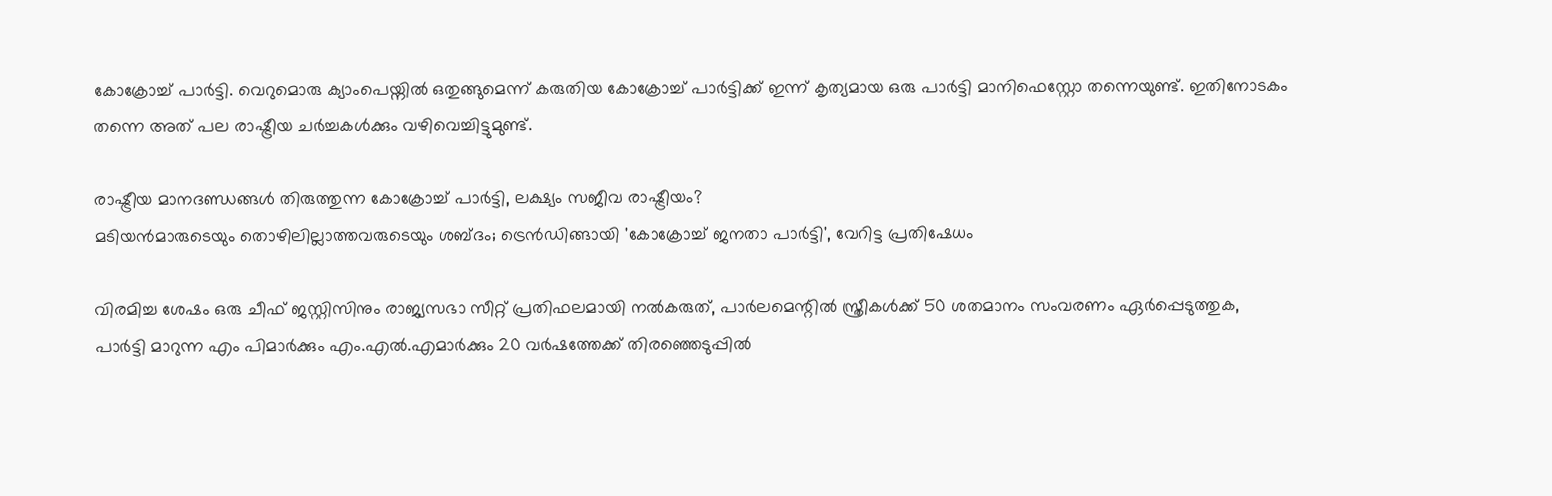കോക്രോച്ച് പാർട്ടി. വെറുമൊരു ക്യാംപെയ്നിൽ ഒതുങ്ങുമെന്ന് കരുതിയ കോക്രോച്ച് പാർട്ടിക്ക് ഇന്ന് കൃത്യമായ ഒരു പാർട്ടി മാനിഫെസ്റ്റോ തന്നെയുണ്ട്. ഇതിനോടകം തന്നെ അത് പല രാഷ്ട്രീയ ചർച്ചകൾക്കും വഴിവെച്ചിട്ടുമുണ്ട്.

രാഷ്ട്രീയ മാനദണ്ഡങ്ങൾ തിരുത്തുന്ന കോക്രോച്ച് പാർട്ടി, ലക്ഷ്യം സജീവ രാഷ്ട്രീയം?
മടിയന്‍മാരുടെയും തൊഴിലില്ലാത്തവരുടെയും ശബ്ദം; ട്രെൻഡിങ്ങായി 'കോക്രോച്ച് ജനതാ പാർട്ടി', വേറിട്ട പ്രതിഷേധം

വിരമിച്ച ശേഷം ഒരു ചീഫ് ജസ്റ്റിസിനും രാജ്യസഭാ സീറ്റ് പ്രതിഫലമായി നല്‍കരുത്, പാര്‍ലമെന്റില്‍ സ്ത്രീകള്‍ക്ക് 50 ശതമാനം സംവരണം ഏര്‍പ്പെടുത്തുക, പാര്‍ട്ടി മാറുന്ന എം പിമാര്‍ക്കും എം.എല്‍.എമാര്‍ക്കും 20 വര്‍ഷത്തേക്ക് തിരഞ്ഞെടുപ്പില്‍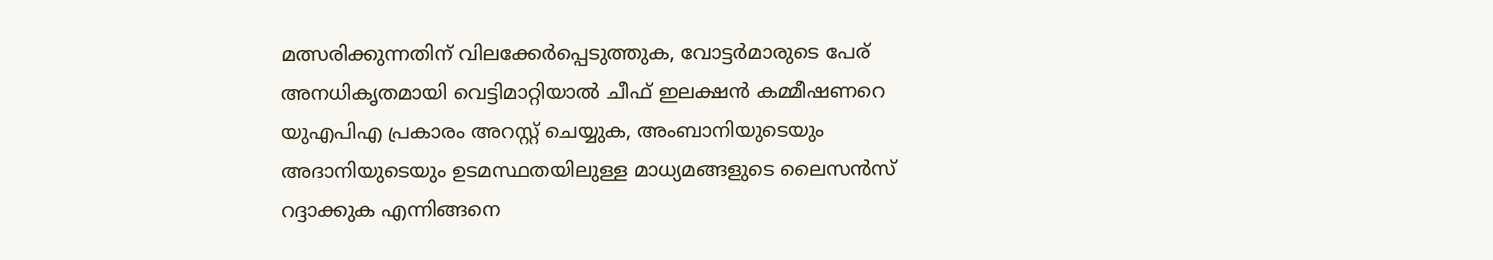മത്സരിക്കുന്നതിന് വിലക്കേര്‍പ്പെടുത്തുക, വോട്ടര്‍മാരുടെ പേര് അനധികൃതമായി വെട്ടിമാറ്റിയാല്‍ ചീഫ് ഇലക്ഷന്‍ കമ്മീഷണറെ യുഎപിഎ പ്രകാരം അറസ്റ്റ് ചെയ്യുക, അംബാനിയുടെയും അദാനിയുടെയും ഉടമസ്ഥതയിലുള്ള മാധ്യമങ്ങളുടെ ലൈസന്‍സ് റദ്ദാക്കുക എന്നിങ്ങനെ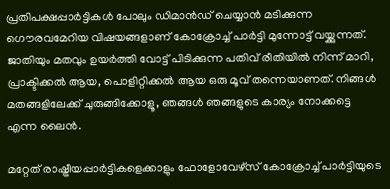പ്രതിപക്ഷപ്പാർട്ടികൾ പോലും ഡിമാൻഡ് ചെയ്യാൻ മടിക്കുന്ന ഗൌരവമേറിയ വിഷയങ്ങളാണ് കോക്രോച്ച് പാർട്ടി മുന്നോട്ട് വയ്ക്കുന്നത്. ജാതിയും മതവും ഉയർത്തി വോട്ട് പിടിക്കുന്ന പതിവ് രീതിയിൽ നിന്ന് മാറി, പ്രാക്ടിക്കൽ ആയ, പൊളിറ്റിക്കൽ ആയ ഒരു മൂവ് തന്നെയാണത്. നിങ്ങൾ മതങ്ങളിലേക്ക് ചുരുങ്ങിക്കോളൂ, ഞങ്ങൾ ഞങ്ങളുടെ കാര്യം നോക്കട്ടെ എന്ന ലൈൻ.

മറ്റേത് രാഷ്ട്രീയപ്പാർട്ടികളെക്കാളും ഫോളോവേഴ്സ് കോക്രോച്ച് പാർട്ടിയുടെ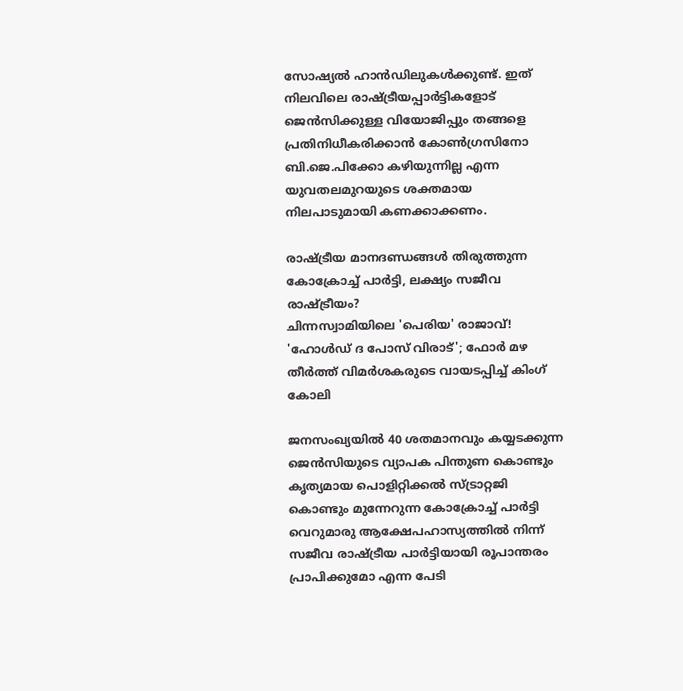സോഷ്യൽ ഹാൻഡിലുകൾക്കുണ്ട്. ഇത് നിലവിലെ രാഷ്ട്രീയപ്പാർട്ടികളോട് ജെൻസിക്കുള്ള വിയോജിപ്പും തങ്ങളെ പ്രതിനിധീകരിക്കാൻ കോൺഗ്രസിനോ ബി.ജെ.പിക്കോ കഴിയുന്നില്ല എന്ന യുവതലമുറയുടെ ശക്തമായ നിലപാടുമായി കണക്കാക്കണം.

രാഷ്ട്രീയ മാനദണ്ഡങ്ങൾ തിരുത്തുന്ന കോക്രോച്ച് പാർട്ടി, ലക്ഷ്യം സജീവ രാഷ്ട്രീയം?
ചിന്നസ്വാമിയിലെ 'പെരിയ' രാജാവ്! 'ഹോൾഡ് ദ പോസ് വിരാട്'; ഫോർ മഴ തീർത്ത് വിമർശകരുടെ വായടപ്പിച്ച് കിംഗ് കോലി

ജനസംഖ്യയിൽ 40 ശതമാനവും കയ്യടക്കുന്ന ജെൻസിയുടെ വ്യാപക പിന്തുണ കൊണ്ടും കൃത്യമായ പൊളിറ്റിക്കൽ സ്ട്രാറ്റജി കൊണ്ടും മുന്നേറുന്ന കോക്രോച്ച് പാർട്ടി വെറുമാരു ആക്ഷേപഹാസ്യത്തിൽ നിന്ന് സജീവ രാഷ്ട്രീയ പാർട്ടിയായി രൂപാന്തരം പ്രാപിക്കുമോ എന്ന പേടി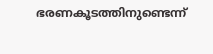ഭരണകൂടത്തിനുണ്ടെന്ന്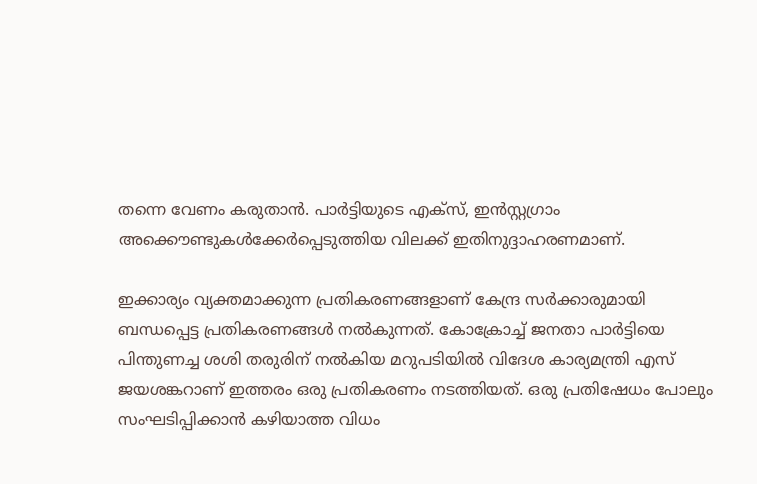തന്നെ വേണം കരുതാൻ. പാർട്ടിയുടെ എക്സ്, ഇൻസ്റ്റഗ്രാം അക്കൌണ്ടുകൾക്കേർപ്പെടുത്തിയ വിലക്ക് ഇതിനുദ്ദാഹരണമാണ്.

ഇക്കാര്യം വ്യക്തമാക്കുന്ന പ്രതികരണങ്ങളാണ് കേന്ദ്ര സര്‍ക്കാരുമായി ബന്ധപ്പെട്ട പ്രതികരണങ്ങള്‍ നല്‍കുന്നത്. കോക്രോച്ച് ജനതാ പാര്‍ട്ടിയെ പിന്തുണച്ച ശശി തരുരിന് നല്‍കിയ മറുപടിയില്‍ വിദേശ കാര്യമന്ത്രി എസ് ജയശങ്കറാണ് ഇത്തരം ഒരു പ്രതികരണം നടത്തിയത്. ഒരു പ്രതിഷേധം പോലും സംഘടിപ്പിക്കാൻ കഴിയാത്ത വിധം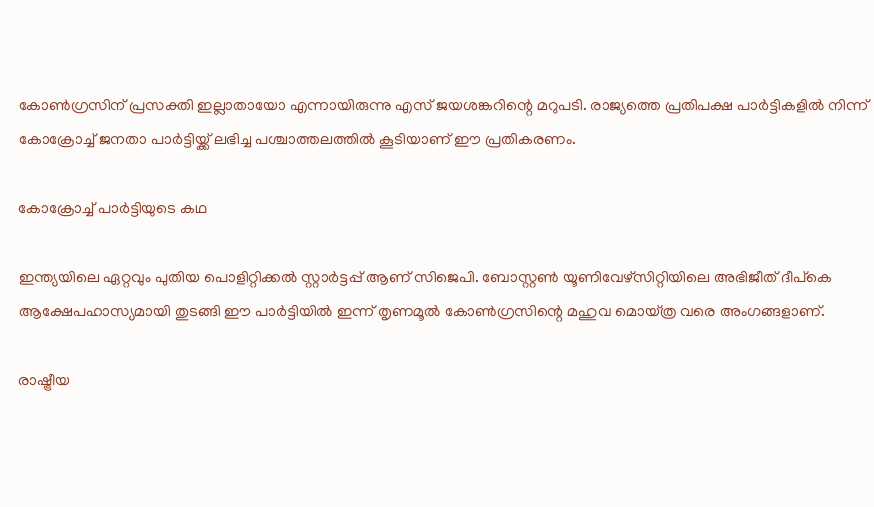കോണ്‍ഗ്രസിന് പ്രസക്തി ഇല്ലാതായോ എന്നായിരുന്നു എസ് ജയശങ്കറിന്റെ മറുപടി. രാജ്യത്തെ പ്രതിപക്ഷ പാര്‍ട്ടികളില്‍ നിന്ന് കോക്രോച്ച് ജനതാ പാര്‍ട്ടിയ്ക്ക് ലഭിച്ച പശ്ചാത്തലത്തില്‍ കൂടിയാണ് ഈ പ്രതികരണം.

കോക്രോച്ച് പാർട്ടിയുടെ കഥ

ഇന്ത്യയിലെ ഏറ്റവും പുതിയ പൊളിറ്റിക്കൽ സ്റ്റാർട്ടപ്പ് ആണ് സിജെപി. ബോസ്റ്റൺ യൂണിവേഴ്സിറ്റിയിലെ അഭിജീത് ദീപ്കെ ആക്ഷേപഹാസ്യമായി തുടങ്ങി ഈ പാർട്ടിയിൽ ഇന്ന് തൃണമൂൽ കോൺഗ്രസിന്റെ മഹുവ മൊയ്ത്ര വരെ അംഗങ്ങളാണ്.

രാഷ്ട്രീയ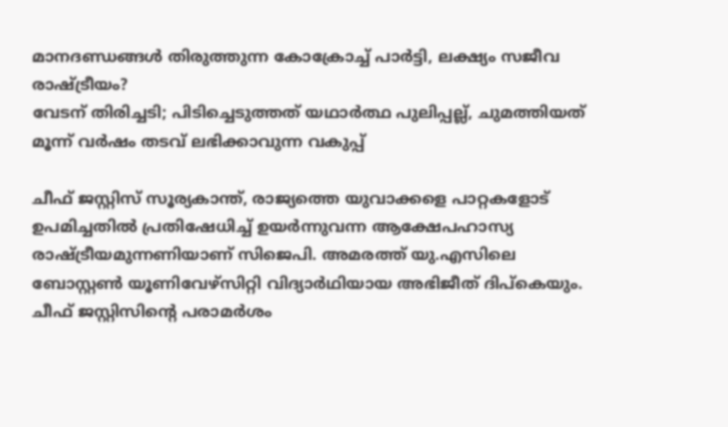മാനദണ്ഡങ്ങൾ തിരുത്തുന്ന കോക്രോച്ച് പാർട്ടി, ലക്ഷ്യം സജീവ രാഷ്ട്രീയം?
വേടന് തിരിച്ചടി; പിടിച്ചെടുത്തത് യഥാർത്ഥ പുലിപ്പല്ല്, ചുമത്തിയത് മൂന്ന് വർഷം തടവ് ലഭിക്കാവുന്ന വകുപ്പ്

ചീഫ് ജസ്റ്റിസ് സൂര്യകാന്ത്, രാജ്യത്തെ യുവാക്കളെ പാറ്റകളോട് ഉപമിച്ചതിൽ പ്രതിഷേധിച്ച് ഉയർന്നുവന്ന ആക്ഷേപഹാസ്യ രാഷ്ട്രീയമുന്നണിയാണ് സിജെപി. അമരത്ത് യു.എസിലെ ബോസ്റ്റൺ യൂണിവേഴ്സിറ്റി വിദ്യാർഥിയായ അഭിജീത് ദിപ്കെയും. ചീഫ് ജസ്റ്റിസിന്റെ പരാമർശം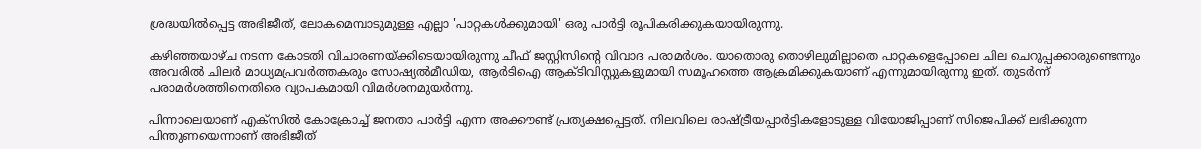ശ്രദ്ധയിൽപ്പെട്ട അഭിജീത്, ലോകമെമ്പാടുമുള്ള എല്ലാ 'പാറ്റകൾക്കുമായി' ഒരു പാർട്ടി രൂപികരിക്കുകയായിരുന്നു.

കഴിഞ്ഞയാഴ്ച നടന്ന കോടതി വിചാരണയ്ക്കിടെയായിരുന്നു ചീഫ് ജസ്റ്റിസിന്റെ വിവാദ പരാമർശം. യാതൊരു തൊഴിലുമില്ലാതെ പാറ്റകളെപ്പോലെ ചില ചെറുപ്പക്കാരുണ്ടെന്നും അവരിൽ ചിലർ മാധ്യമപ്രവർത്തകരും സോഷ്യൽമീഡിയ, ആർടിഐ ആക്ടിവിസ്റ്റുകളുമായി സമൂഹത്തെ ആക്രമിക്കുകയാണ് എന്നുമായിരുന്നു ഇത്. തുടർന്ന് പരാമർശത്തിനെതിരെ വ്യാപകമായി വിമർശനമുയർന്നു.

പിന്നാലെയാണ് എക്സിൽ കോക്രോച്ച് ജനതാ പാർട്ടി എന്ന അക്കൗണ്ട് പ്രത്യക്ഷപ്പെട്ടത്. നിലവിലെ രാഷ്ട്രീയപ്പാർട്ടികളോടുള്ള വിയോജിപ്പാണ് സിജെപിക്ക് ലഭിക്കുന്ന പിന്തുണയെന്നാണ് അഭിജീത്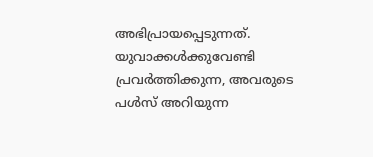അഭിപ്രായപ്പെടുന്നത്. യുവാക്കൾക്കുവേണ്ടി പ്രവർത്തിക്കുന്ന, അവരുടെ പൾസ് അറിയുന്ന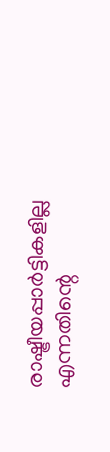രാഷ്ട്രീയപ്പാർട്ടികളില്ല എന്നതിന്റെ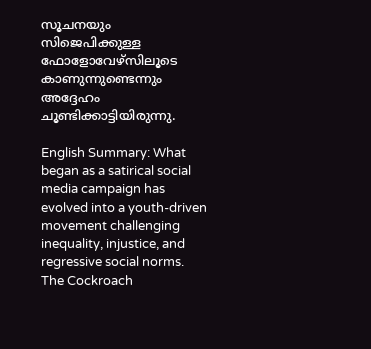സൂചനയും സിജെപിക്കുള്ള ഫോളോവേഴ്സിലൂടെ കാണുന്നുണ്ടെന്നും അദ്ദേഹം ചൂണ്ടിക്കാട്ടിയിരുന്നു.

English Summary: What began as a satirical social media campaign has evolved into a youth-driven movement challenging inequality, injustice, and regressive social norms. The Cockroach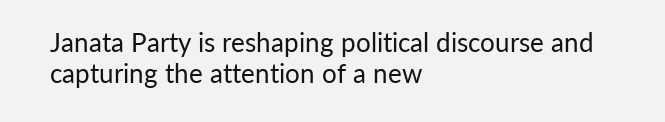Janata Party is reshaping political discourse and capturing the attention of a new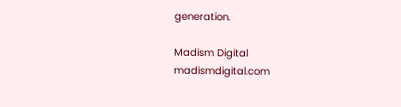generation.

Madism Digital
madismdigital.com